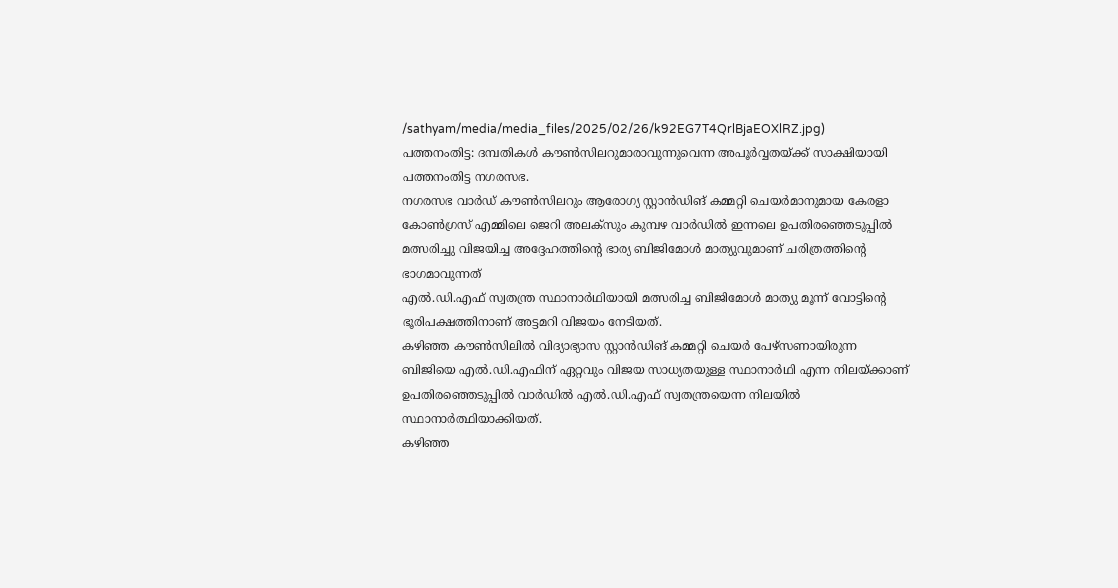/sathyam/media/media_files/2025/02/26/k92EG7T4QrlBjaEOXlRZ.jpg)
പത്തനംതിട്ട: ദമ്പതികൾ കൗൺസിലറുമാരാവുന്നുവെന്ന അപൂർവ്വതയ്ക്ക് സാക്ഷിയായി പത്തനംതിട്ട നഗരസഭ.
നഗരസഭ വാർഡ് കൗൺസിലറും ആരോഗ്യ സ്റ്റാൻഡിങ് കമ്മറ്റി ചെയർമാനുമായ കേരളാ കോൺഗ്രസ് എമ്മിലെ ജെറി അലക്സും കുമ്പഴ വാർഡിൽ ഇന്നലെ ഉപതിരഞ്ഞെടുപ്പിൽ മത്സരിച്ചു വിജയിച്ച അദ്ദേഹത്തിന്റെ ഭാര്യ ബിജിമോൾ മാത്യുവുമാണ് ചരിത്രത്തിന്റെ ഭാഗമാവുന്നത്
എൽ.ഡി.എഫ് സ്വതന്ത്ര സ്ഥാനാർഥിയായി മത്സരിച്ച ബിജിമോൾ മാത്യു മൂന്ന് വോട്ടിന്റെ ഭൂരിപക്ഷത്തിനാണ് അട്ടമറി വിജയം നേടിയത്.
കഴിഞ്ഞ കൗൺസിലിൽ വിദ്യാഭ്യാസ സ്റ്റാൻഡിങ് കമ്മറ്റി ചെയർ പേഴ്സണായിരുന്ന ബിജിയെ എൽ.ഡി.എഫിന് ഏറ്റവും വിജയ സാധ്യതയുള്ള സ്ഥാനാർഥി എന്ന നിലയ്ക്കാണ് ഉപതിരഞ്ഞെടുപ്പിൽ വാർഡിൽ എൽ.ഡി.എഫ് സ്വതന്ത്രയെന്ന നിലയിൽ സ്ഥാനാർത്ഥിയാക്കിയത്.
കഴിഞ്ഞ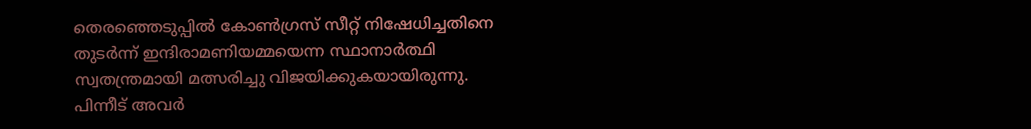തെരഞ്ഞെടുപ്പിൽ കോൺഗ്രസ് സീറ്റ് നിഷേധിച്ചതിനെ തുടർന്ന് ഇന്ദിരാമണിയമ്മയെന്ന സ്ഥാനാർത്ഥി സ്വതന്ത്രമായി മത്സരിച്ചു വിജയിക്കുകയായിരുന്നു. പിന്നീട് അവർ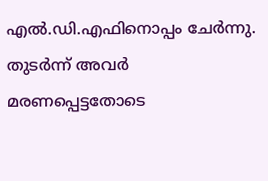എൽ.ഡി.എഫിനൊപ്പം ചേർന്നു. തുടർന്ന് അവർ മരണപ്പെട്ടതോടെ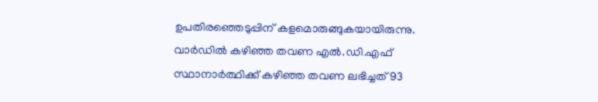ഉപതിരഞ്ഞെടുപ്പിന് കളമൊരുങ്ങുകയായിരുന്നു.
വാർഡിൽ കഴിഞ്ഞ തവണ എൽ.ഡി.എഫ് സ്ഥാനാർത്ഥിക്ക് കഴിഞ്ഞ തവണ ലഭിച്ചത് 93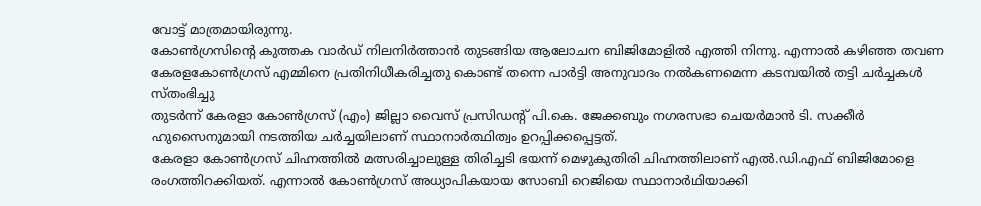വോട്ട് മാത്രമായിരുന്നു.
കോൺഗ്രസിന്റെ കുത്തക വാർഡ് നിലനിർത്താൻ തുടങ്ങിയ ആലോചന ബിജിമോളിൽ എത്തി നിന്നു. എന്നാൽ കഴിഞ്ഞ തവണ കേരളകോൺഗ്രസ് എമ്മിനെ പ്രതിനിധീകരിച്ചതു കൊണ്ട് തന്നെ പാർട്ടി അനുവാദം നൽകണമെന്ന കടമ്പയിൽ തട്ടി ചർച്ചകൾ സ്തംഭിച്ചു
തുടർന്ന് കേരളാ കോൺഗ്രസ് (എം) ജില്ലാ വൈസ് പ്രസിഡന്റ് പി.കെ. ജേക്കബും നഗരസഭാ ചെയർമാൻ ടി. സക്കീർ ഹുസൈനുമായി നടത്തിയ ചർച്ചയിലാണ് സ്ഥാനാർത്ഥിത്വം ഉറപ്പിക്കപ്പെട്ടത്.
കേരളാ കോൺഗ്രസ് ചിഹ്നത്തിൽ മത്സരിച്ചാലുള്ള തിരിച്ചടി ഭയന്ന് മെഴുകുതിരി ചിഹ്നത്തിലാണ് എൽ.ഡി.എഫ് ബിജിമോളെ രംഗത്തിറക്കിയത്. എന്നാൽ കോൺഗ്രസ് അധ്യാപികയായ സോബി റെജിയെ സ്ഥാനാർഥിയാക്കി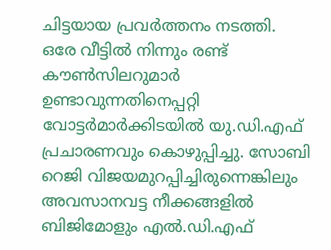ചിട്ടയായ പ്രവർത്തനം നടത്തി.
ഒരേ വീട്ടിൽ നിന്നും രണ്ട് കൗൺസിലറുമാർ ഉണ്ടാവുന്നതിനെപ്പറ്റി വോട്ടർമാർക്കിടയിൽ യു.ഡി.എഫ് പ്രചാരണവും കൊഴുപ്പിച്ചു. സോബി റെജി വിജയമുറപ്പിച്ചിരുന്നെങ്കിലും അവസാനവട്ട നീക്കങ്ങളിൽ ബിജിമോളും എൽ.ഡി.എഫ്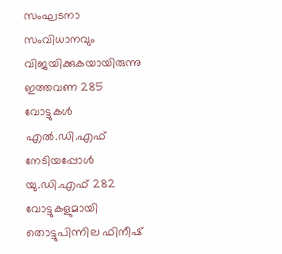സംഘടനാ സംവിധാനവും വിജയിക്കുകയായിരുന്നു
ഇത്തവണ 285 വോട്ടുകൾ എൽ.ഡി.എഫ് നേടിയപ്പോൾ യു.ഡി.എഫ് 282 വോട്ടുകളുമായി തൊട്ടുപിന്നില ഫിനീഷ്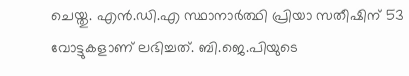ചെയ്തു. എൻ.ഡി.എ സ്ഥാനാർത്ഥി പ്രിയാ സതീഷിന് 53 വോട്ടുകളാണ് ലഭിച്ചത്. ബി.ജെ.പിയുടെ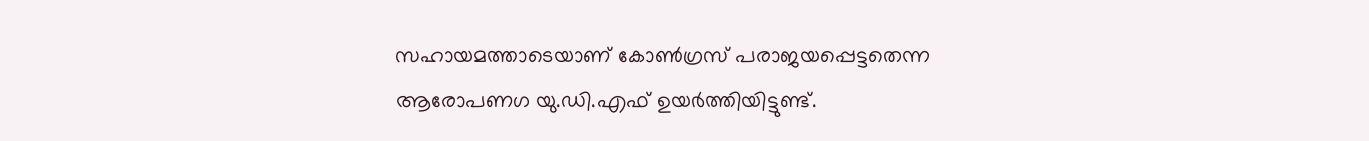സഹായമത്താടെയാണ് കോൺഗ്രസ് പരാജയപ്പെട്ടതെന്ന ആരോപണഗ യു.ഡി.എഫ് ഉയർത്തിയിട്ടുണ്ട്.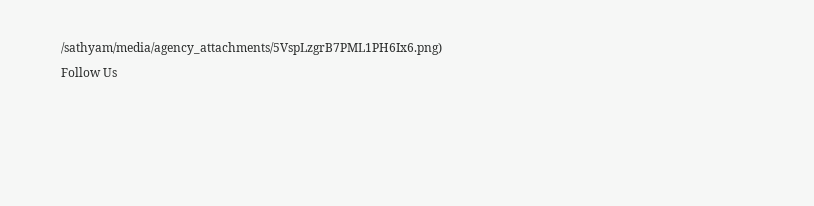/sathyam/media/agency_attachments/5VspLzgrB7PML1PH6Ix6.png)
Follow Us